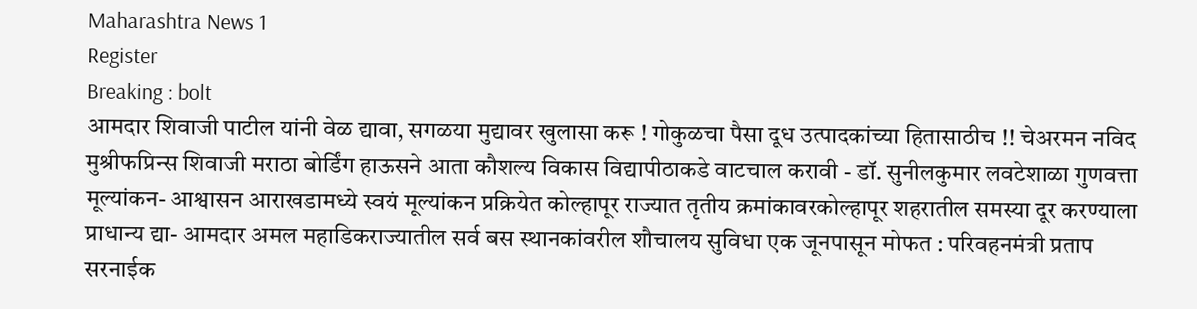Maharashtra News 1
Register
Breaking : bolt
आमदार शिवाजी पाटील यांनी वेळ द्यावा, सगळया मुद्यावर खुलासा करू ! गोकुळचा पैसा दूध उत्पादकांच्या हितासाठीच !! चेअरमन नविद मुश्रीफप्रिन्स शिवाजी मराठा बोर्डिंग हाऊसने आता कौशल्य विकास विद्यापीठाकडे वाटचाल करावी - डॉ. सुनीलकुमार लवटेशाळा गुणवत्ता मूल्यांकन- आश्वासन आराखडामध्ये स्वयं मूल्यांकन प्रक्रियेत कोल्हापूर राज्यात तृतीय क्रमांकावरकोल्हापूर शहरातील समस्या दूर करण्याला प्राधान्य द्या- आमदार अमल महाडिकराज्यातील सर्व बस स्थानकांवरील शौचालय सुविधा एक जूनपासून मोफत : परिवहनमंत्री प्रताप सरनाईक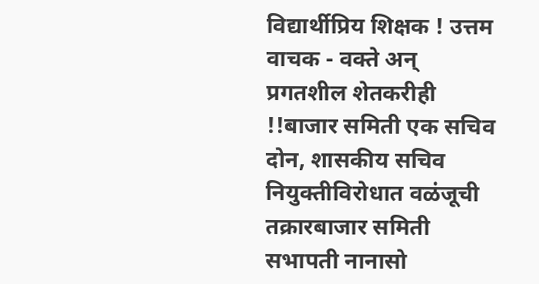विद्यार्थीप्रिय शिक्षक ! उत्तम वाचक - वक्ते अन् प्रगतशील शेतकरीही !!बाजार समिती एक सचिव दोन, शासकीय सचिव नियुक्तीविरोधात वळंजूची तक्रारबाजार समिती सभापती नानासो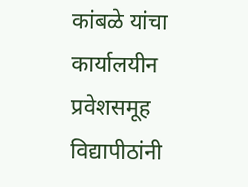कांबळे यांचा कार्यालयीन प्रवेशसमूह विद्यापीठांनी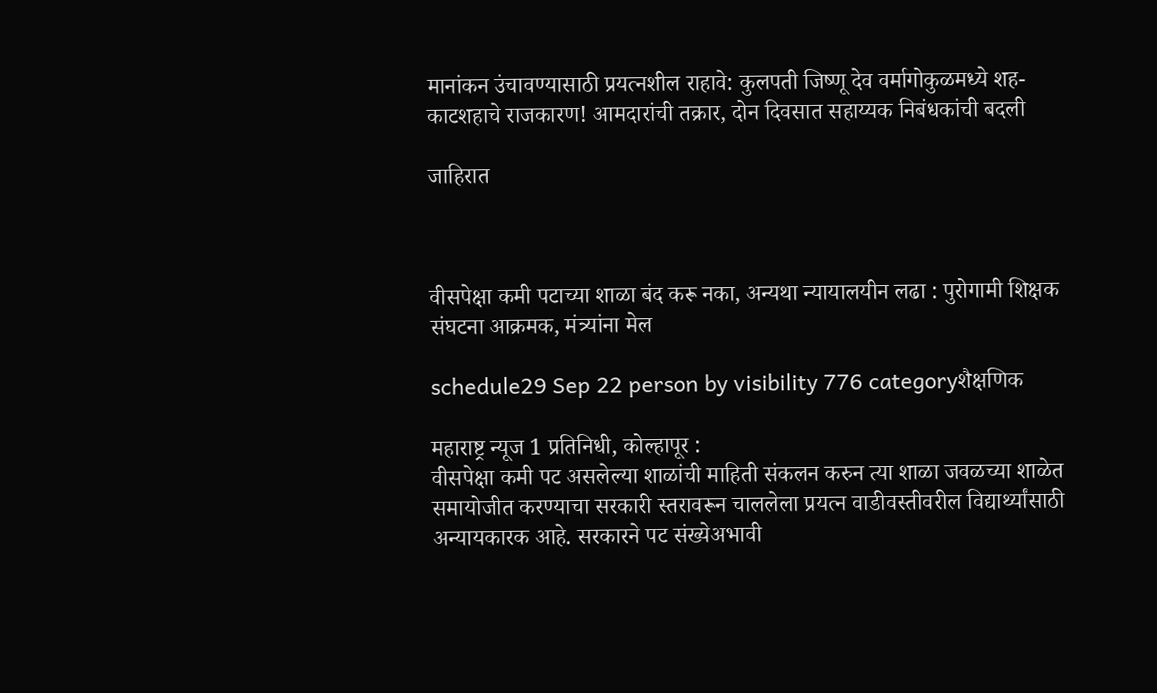मानांकन उंचावण्यासाठी प्रयत्नशील राहावे: कुलपती जिष्णू देव वर्मागोकुळमध्ये शह-काटशहाचे राजकारण! आमदारांची तक्रार, दोन दिवसात सहाय्यक निबंधकांची बदली

जाहिरात



वीसपेक्षा कमी पटाच्या शाळा बंद करू नका, अन्यथा न्यायालयीन लढा : पुरोगामी शिक्षक संघटना आक्रमक, मंत्र्यांना मेल

schedule29 Sep 22 person by visibility 776 categoryशैक्षणिक

महाराष्ट्र न्यूज 1 प्रतिनिधी, कोल्हापूर :
वीसपेक्षा कमी पट असलेल्या शाळांची माहिती संकलन करुन त्या शाळा जवळच्या शाळेत समायोजीत करण्याचा सरकारी स्तरावरून चाललेला प्रयत्न वाडीवस्तीवरील विद्यार्थ्यांसाठी अन्यायकारक आहे. सरकारने पट संख्येअभावी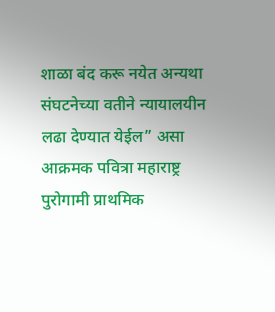शाळा बंद करू नयेत अन्यथा संघटनेच्या वतीने न्यायालयीन लढा देण्यात येईल” असा आक्रमक पवित्रा महाराष्ट्र पुरोगामी प्राथमिक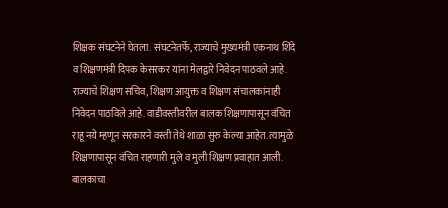शिक्षक संघटनेने घेतला. संघटनेतर्फे, राज्याचे मुख्यमंत्री एकनाथ शिंदे व शिक्षणमंत्री दिपक केसरकर यांना मेलद्वारे निवेदन पाठवले आहे.
राज्याचे शिक्षण सचिव, शिक्षण आयुक्त व शिक्षण संचालकांनाही निवेदन पाठविले आहे. वाडीवस्तीवरील बालक शिक्षणापासून वंचित राहू नये म्हणून सरकारने वस्ती तेथे शाळा सुरु केल्या आहेत. त्यामुळे शिक्षणापासून वंचित राहणारी मुले व मुली शिक्षण प्रवाहात आली. बालकाचा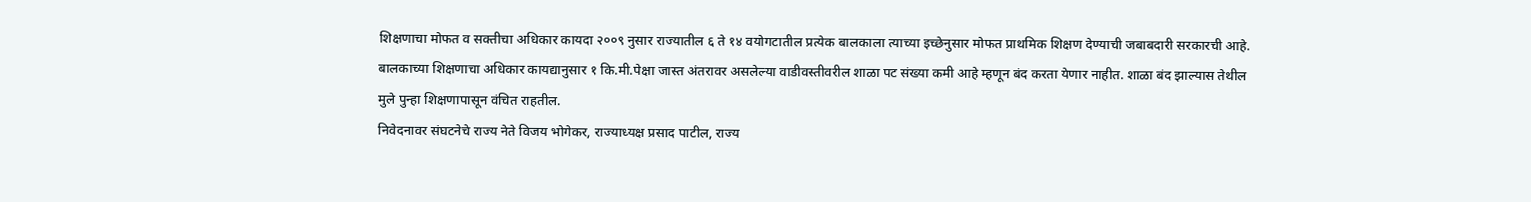शिक्षणाचा मोफत व सक्तीचा अधिकार कायदा २००९ नुसार राज्यातील ६ ते १४ वयोगटातील प्रत्येक बालकाला त्याच्या इच्छेनुसार मोफत प्राथमिक शिक्षण देण्याची जबाबदारी सरकारची आहे. बालकाच्या शिक्षणाचा अधिकार कायद्यानुसार १ कि.मी.पेक्षा जास्त अंतरावर असलेल्या वाडीवस्तीवरील शाळा पट संख्या कमी आहे म्हणून बंद करता येणार नाहीत. शाळा बंद झाल्यास तेथील मुले पुन्हा शिक्षणापासून वंचित राहतील.
निवेदनावर संघटनेचे राज्य नेते विजय भोगेकर, राज्याध्यक्ष प्रसाद पाटील, राज्य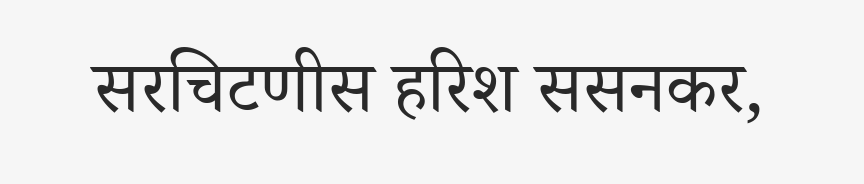सरचिटणीस हरिश ससनकर,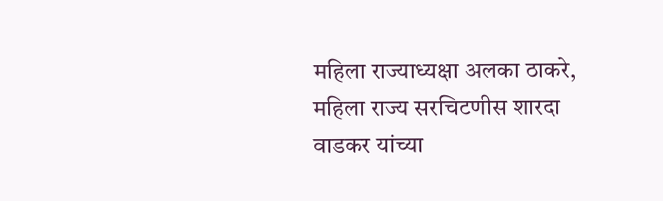महिला राज्याध्यक्षा अलका ठाकरे, महिला राज्य सरचिटणीस शारदा वाडकर यांच्या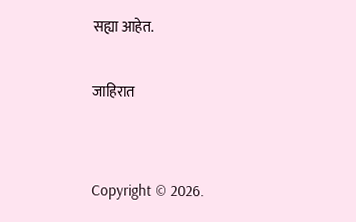सह्या आहेत.

जाहिरात


Copyright © 2026.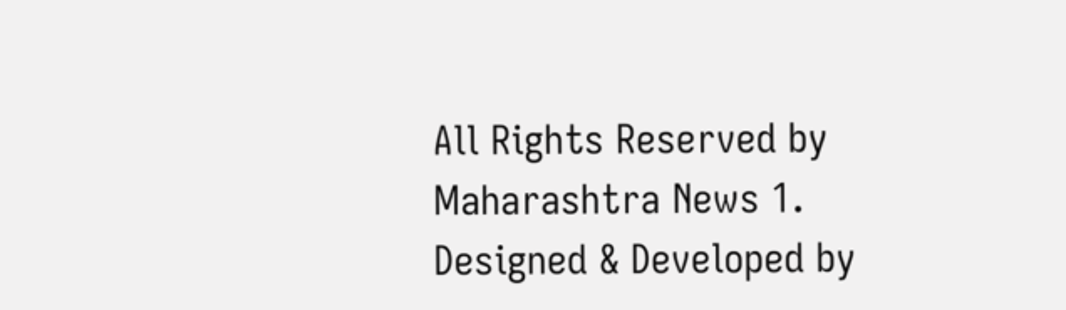All Rights Reserved by Maharashtra News 1.
Designed & Developed by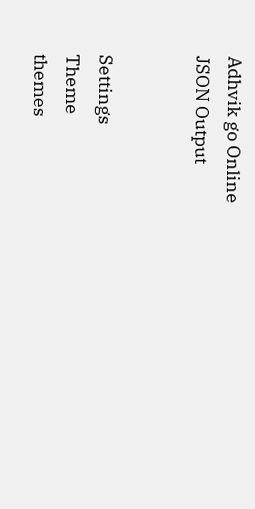Adhvik go Online
JSON Output


Settings
Theme
themes